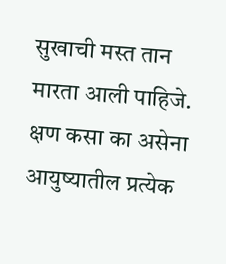सुखाची मस्त तान मारता आली पाहिजे.
क्षण कसा का असेना
आयुष्यातील प्रत्येक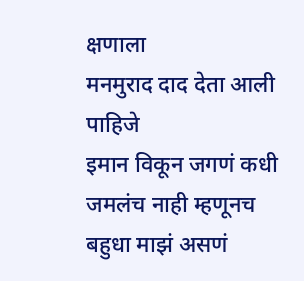क्षणाला
मनमुराद दाद देता आली पाहिजे
इमान विकून जगणं कधी जमलंच नाही म्हणूनच बहुधा माझं असणं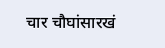चार चौघांसारखं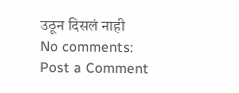उठून दिसलं नाही
No comments:
Post a Comment